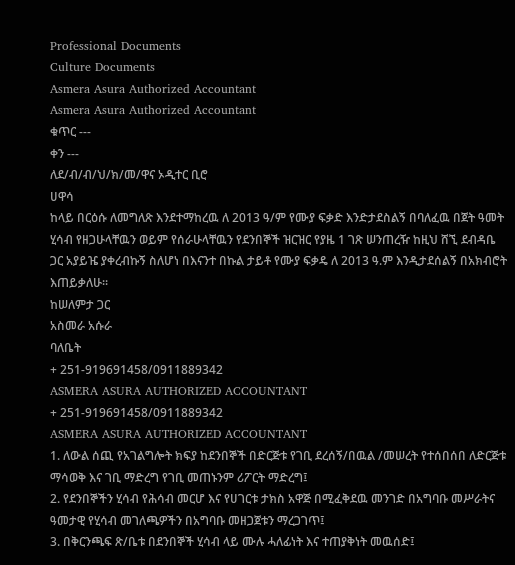Professional Documents
Culture Documents
Asmera Asura Authorized Accountant
Asmera Asura Authorized Accountant
ቁጥር ---
ቀን ---
ለደ/ብ/ብ/ህ/ክ/መ/ዋና ኦዲተር ቢሮ
ሀዋሳ
ከላይ በርዕሱ ለመግለጽ እንደተማከረዉ ለ 2013 ዓ/ም የሙያ ፍቃድ እንድታደስልኝ በባለፈዉ በጀት ዓመት
ሂሳብ የዘጋሁላቸዉን ወይም የሰራሁላቸዉን የደንበኞች ዝርዝር የያዜ 1 ገጽ ሠንጠረዥ ከዚህ ሸኚ ደብዳቤ
ጋር አያይዤ ያቀረብኩኝ ስለሆነ በእናንተ በኩል ታይቶ የሙያ ፍቃዴ ለ 2013 ዓ.ም እንዲታደሰልኝ በአክብሮት
እጠይቃለሁ፡፡
ከሠለምታ ጋር
አስመራ አሱራ
ባለቤት
+ 251-919691458/0911889342
ASMERA ASURA AUTHORIZED ACCOUNTANT
+ 251-919691458/0911889342
ASMERA ASURA AUTHORIZED ACCOUNTANT
1. ለውል ሰጪ የአገልግሎት ክፍያ ከደንበኞች በድርጅቱ የገቢ ደረሰኝ/በዉል /መሠረት የተሰበሰበ ለድርጅቱ
ማሳወቅ እና ገቢ ማድረግ የገቢ መጠኑንም ሪፖርት ማድረግ፤
2. የደንበኞችን ሂሳብ የሕሳብ መርሆ እና የሀገርቱ ታክስ አዋጅ በሚፈቅደዉ መንገድ በአግባቡ መሥራትና
ዓመታዊ የሂሳብ መገለጫዎችን በአግባቡ መዘጋጀቱን ማረጋገጥ፤
3. በቅርንጫፍ ጽ/ቤቱ በደንበኞች ሂሳብ ላይ ሙሉ ሓለፊነት እና ተጠያቅነት መዉሰድ፤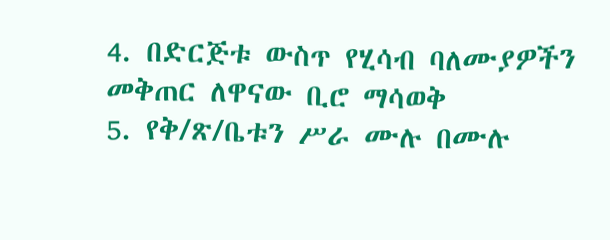4. በድርጅቱ ውስጥ የሂሳብ ባለሙያዎችን መቅጠር ለዋናው ቢሮ ማሳወቅ
5. የቅ/ጽ/ቤቱን ሥራ ሙሉ በሙሉ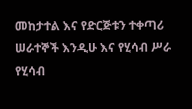መከታተል እና የድርጅቱን ተቀጣሪ ሠራተኞች እንዲሁ እና የሂሳብ ሥራ
የሂሳብ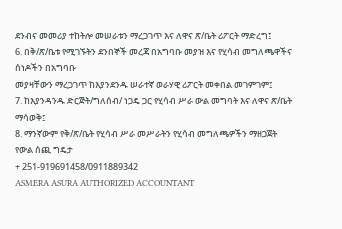ደንብና መመሪያ ተከትሎ መሠራቱን ማረጋገጥ እና ለዋና ጽ/ቤት ሪፖርት ማድረግ፤
6. በቅ/ጽ/ቤቱ የሚገኙትን ደንበኞች መረጃ በአግባቡ መያዝ እና የሂሳብ መግለጫዋችና ሰነዶችን በአግባቡ
መያዛቸውን ማረጋገጥ ከእያንደንዱ ሠራተኛ ወራሃዊ ሪፖርት መቀበል መገምገም፤
7. ከእያንዳንዱ ድርጅት/ግለሰብ/ ነጋዴ ጋር የሂሳብ ሥራ ውል መግባት እና ለዋና ጽ/ቤት ማሳወቅ፤
8. ማንኛውም የቅ/ጽ/ቤት የሂሳብ ሥራ መሥራትን የሂሳብ መግለጫዎችን ማዘጋጀት
የውል ሰጪ ግዴታ
+ 251-919691458/0911889342
ASMERA ASURA AUTHORIZED ACCOUNTANT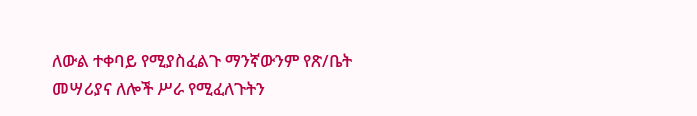ለውል ተቀባይ የሚያስፈልጉ ማንኛውንም የጽ/ቤት መሣሪያና ለሎች ሥራ የሚፈለጉትን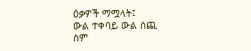ዕቃዎች ማሟላት፤
ውል ተቀባይ ውል ሰጪ
ስም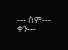--- ስም---
ቀን---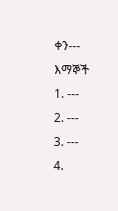ቀን---
እማኞች
1. ---
2. ---
3. ---
4.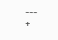---
+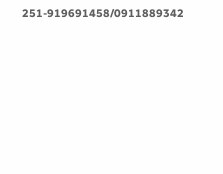251-919691458/0911889342